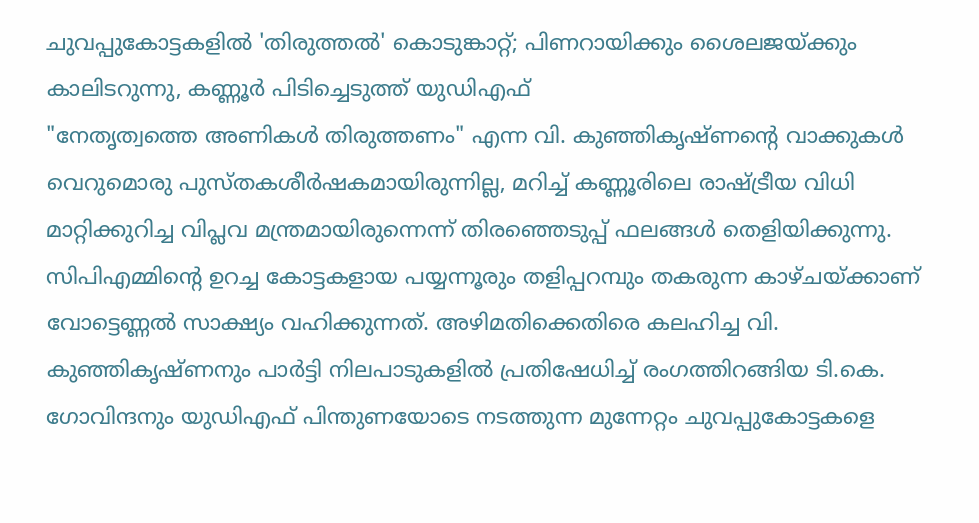ചുവപ്പുകോട്ടകളിൽ 'തിരുത്തൽ' കൊടുങ്കാറ്റ്; പിണറായിക്കും ശൈലജയ്ക്കും കാലിടറുന്നു, കണ്ണൂർ പിടിച്ചെടുത്ത് യുഡിഎഫ്
"നേതൃത്വത്തെ അണികൾ തിരുത്തണം" എന്ന വി. കുഞ്ഞികൃഷ്ണന്റെ വാക്കുകൾ വെറുമൊരു പുസ്തകശീർഷകമായിരുന്നില്ല, മറിച്ച് കണ്ണൂരിലെ രാഷ്ട്രീയ വിധി മാറ്റിക്കുറിച്ച വിപ്ലവ മന്ത്രമായിരുന്നെന്ന് തിരഞ്ഞെടുപ്പ് ഫലങ്ങൾ തെളിയിക്കുന്നു. സിപിഎമ്മിന്റെ ഉറച്ച കോട്ടകളായ പയ്യന്നൂരും തളിപ്പറമ്പും തകരുന്ന കാഴ്ചയ്ക്കാണ് വോട്ടെണ്ണൽ സാക്ഷ്യം വഹിക്കുന്നത്. അഴിമതിക്കെതിരെ കലഹിച്ച വി. കുഞ്ഞികൃഷ്ണനും പാർട്ടി നിലപാടുകളിൽ പ്രതിഷേധിച്ച് രംഗത്തിറങ്ങിയ ടി.കെ. ഗോവിന്ദനും യുഡിഎഫ് പിന്തുണയോടെ നടത്തുന്ന മുന്നേറ്റം ചുവപ്പുകോട്ടകളെ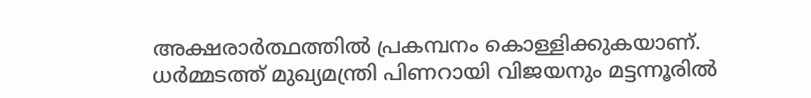അക്ഷരാർത്ഥത്തിൽ പ്രകമ്പനം കൊള്ളിക്കുകയാണ്.
ധർമ്മടത്ത് മുഖ്യമന്ത്രി പിണറായി വിജയനും മട്ടന്നൂരിൽ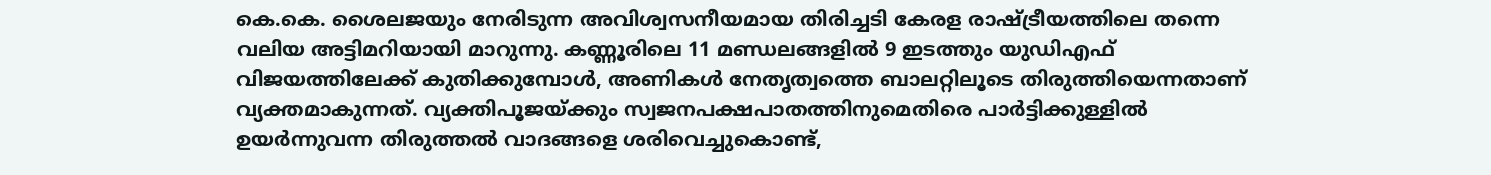കെ.കെ. ശൈലജയും നേരിടുന്ന അവിശ്വസനീയമായ തിരിച്ചടി കേരള രാഷ്ട്രീയത്തിലെ തന്നെ വലിയ അട്ടിമറിയായി മാറുന്നു. കണ്ണൂരിലെ 11 മണ്ഡലങ്ങളിൽ 9 ഇടത്തും യുഡിഎഫ് വിജയത്തിലേക്ക് കുതിക്കുമ്പോൾ, അണികൾ നേതൃത്വത്തെ ബാലറ്റിലൂടെ തിരുത്തിയെന്നതാണ് വ്യക്തമാകുന്നത്. വ്യക്തിപൂജയ്ക്കും സ്വജനപക്ഷപാതത്തിനുമെതിരെ പാർട്ടിക്കുള്ളിൽ ഉയർന്നുവന്ന തിരുത്തൽ വാദങ്ങളെ ശരിവെച്ചുകൊണ്ട്,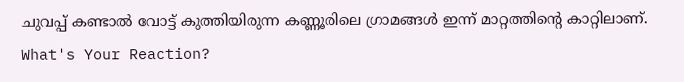ചുവപ്പ് കണ്ടാൽ വോട്ട് കുത്തിയിരുന്ന കണ്ണൂരിലെ ഗ്രാമങ്ങൾ ഇന്ന് മാറ്റത്തിന്റെ കാറ്റിലാണ്.
What's Your Reaction?